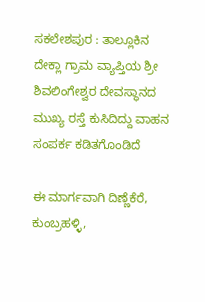ಸಕಲೇಶಪುರ : ತಾಲ್ಲೂಕಿನ ದೇಕ್ಲಾ ಗ್ರಾಮ ವ್ಯಾಪ್ತಿಯ ಶ್ರೀ ಶಿವಲಿಂಗೇಶ್ವರ ದೇವಸ್ಥಾನದ ಮುಖ್ಯ ರಸ್ತೆ ಕುಸಿದಿದ್ದು ವಾಹನ ಸಂಪರ್ಕ ಕಡಿತಗೊಂಡಿದೆ

ಈ ಮಾರ್ಗವಾಗಿ ದಿಣ್ಣೆಕೆರೆ, ಕುಂಬ್ರಹಳ್ಳಿ,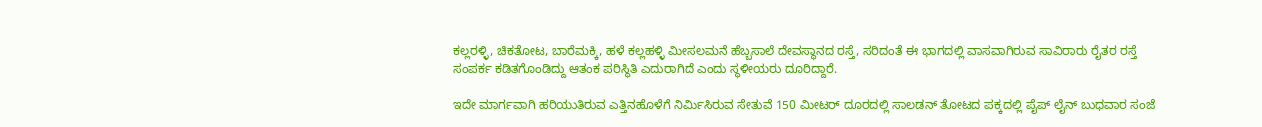ಕಲ್ಲರಳ್ಳಿ, ಚಿಕತೋಟ, ಬಾರೆಮಕ್ಕಿ, ಹಳೆ ಕಲ್ಲಹಳ್ಳಿ ಮೀಸಲಮನೆ ಹೆಬ್ಬಸಾಲೆ ದೇವಸ್ಥಾನದ ರಸ್ತೆ, ಸರಿದಂತೆ ಈ ಭಾಗದಲ್ಲಿ ವಾಸವಾಗಿರುವ ಸಾವಿರಾರು ರೈತರ ರಸ್ತೆ ಸಂಪರ್ಕ ಕಡಿತಗೊಂಡಿದ್ದು ಆತಂಕ ಪರಿಸ್ಥಿತಿ ಎದುರಾಗಿದೆ ಎಂದು ಸ್ಥಳೀಯರು ದೂರಿದ್ದಾರೆ.

ಇದೇ ಮಾರ್ಗವಾಗಿ ಹರಿಯುತಿರುವ ಎತ್ತಿನಹೊಳೆಗೆ ನಿರ್ಮಿಸಿರುವ ಸೇತುವೆ 150 ಮೀಟರ್ ದೂರದಲ್ಲಿ ಸಾಲಡನ್ ತೋಟದ ಪಕ್ಕದಲ್ಲಿ ಪೈಪ್ ಲೈನ್ ಬುಧವಾರ ಸಂಜೆ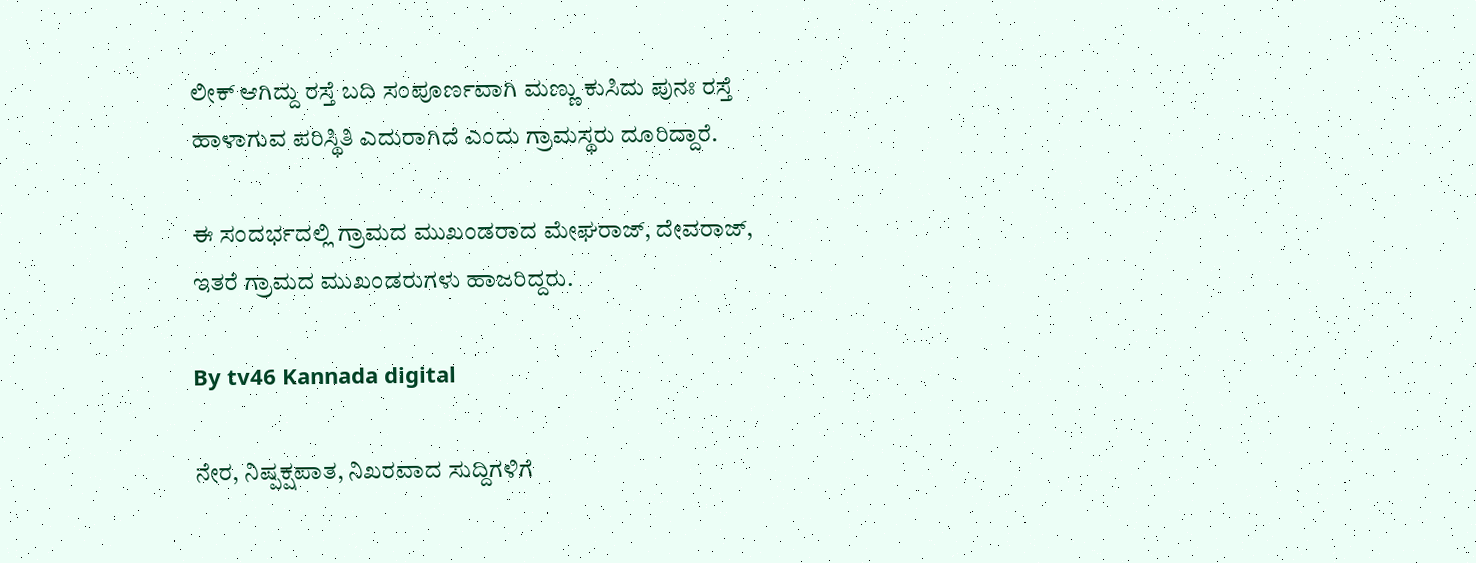ಲೀಕ್ ಆಗಿದ್ದು ರಸ್ತೆ ಬದಿ ಸಂಪೂರ್ಣವಾಗಿ ಮಣ್ಣು ಕುಸಿದು ಪುನಃ ರಸ್ತೆ ಹಾಳಾಗುವ ಪರಿಸ್ಥಿತಿ ಎದುರಾಗಿದೆ ಎಂದು ಗ್ರಾಮಸ್ಥರು ದೂರಿದ್ದಾರೆ.

ಈ ಸಂದರ್ಭದಲ್ಲಿ ಗ್ರಾಮದ ಮುಖಂಡರಾದ ಮೇಘರಾಜ್, ದೇವರಾಜ್, ಇತರೆ ಗ್ರಾಮದ ಮುಖಂಡರುಗಳು ಹಾಜರಿದ್ದರು.

By tv46 Kannada digital

ನೇರ, ನಿಷ್ಪಕ್ಷಪಾತ, ನಿಖರವಾದ ಸುದ್ದಿಗಳಿಗೆ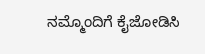ನಮ್ಮೊಂದಿಗೆ ಕೈಜೋಡಿಸಿ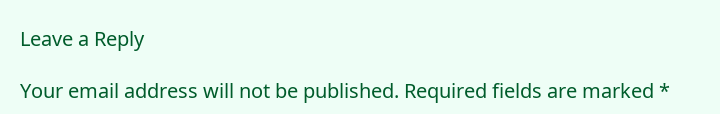Leave a Reply

Your email address will not be published. Required fields are marked *